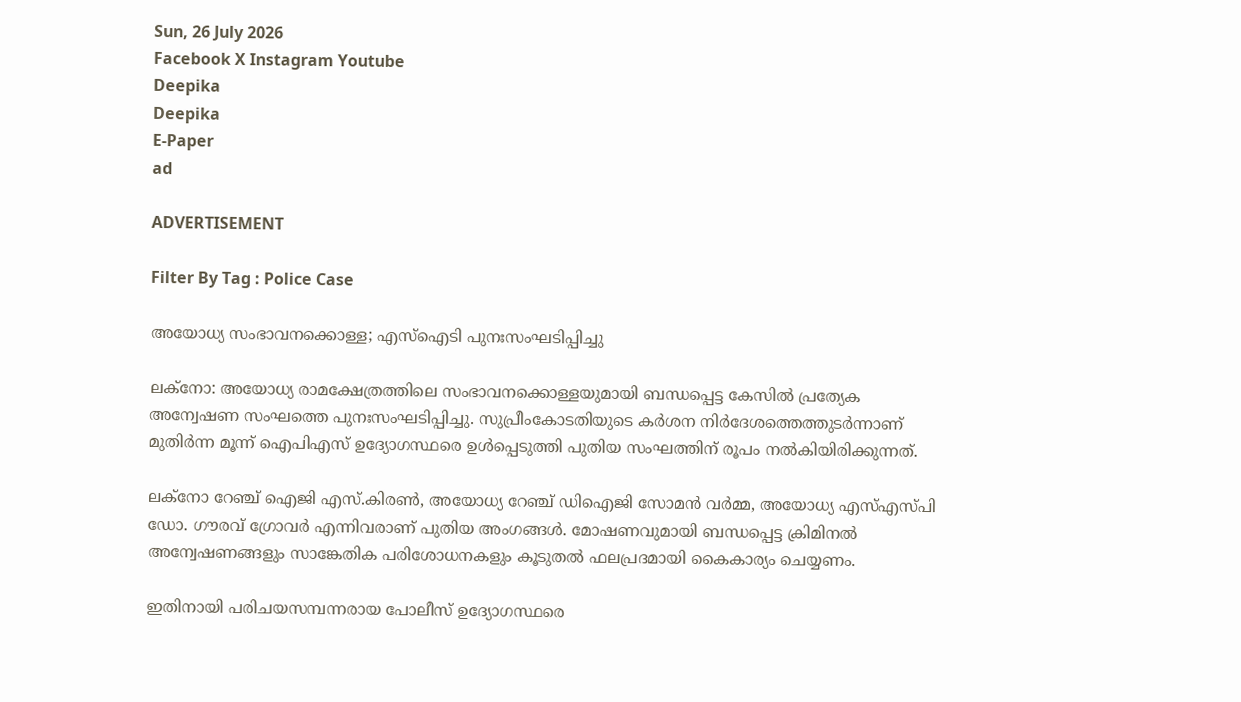Sun, 26 July 2026
Facebook X Instagram Youtube
Deepika
Deepika
E-Paper
ad

ADVERTISEMENT

Filter By Tag : Police Case

അയോധ്യ സംഭാവനക്കൊള്ള; എസ്ഐടി പുനഃസംഘടിപ്പിച്ചു‌‌

ലക്നോ: അയോധ്യ രാമക്ഷേത്രത്തിലെ സംഭാവനക്കൊള്ളയുമായി ബന്ധപ്പെട്ട കേസിൽ പ്രത്യേക അന്വേഷണ സംഘത്തെ പുനഃസംഘടിപ്പിച്ചു. സുപ്രീംകോടതിയുടെ കർശന നിർദേശത്തെത്തുടർന്നാണ് മുതിർന്ന മൂന്ന് ഐപിഎസ് ഉദ്യോഗസ്ഥരെ ഉൾപ്പെടുത്തി പുതിയ സംഘത്തിന് രൂപം നൽകിയിരിക്കുന്നത്.

ലക്നോ റേഞ്ച് ഐജി എസ്.കിരൺ, അയോധ്യ റേഞ്ച് ഡിഐജി സോമൻ വർമ്മ, അയോധ്യ എസ്‌എസ്‌പി ഡോ. ഗൗരവ് ഗ്രോവർ എന്നിവരാണ് പുതിയ അംഗങ്ങൾ. മോഷണവുമായി ബന്ധപ്പെട്ട ക്രിമിനൽ അന്വേഷണങ്ങളും സാങ്കേതിക പരിശോധനകളും കൂടുതൽ ഫലപ്രദമായി കൈകാര്യം ചെയ്യണം.

ഇതിനായി പരിചയസമ്പന്നരായ പോലീസ് ഉദ്യോഗസ്ഥരെ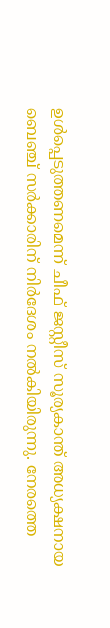ഉൾപ്പെടുത്തണമെന്ന് ചീഫ് ജസ്റ്റീസ് സൂര്യകാന്ത് അധ്യക്ഷനായ ബെഞ്ച് സർക്കാരിന് നിർദേശം നൽകിയിരുന്നു. നേരത്തെ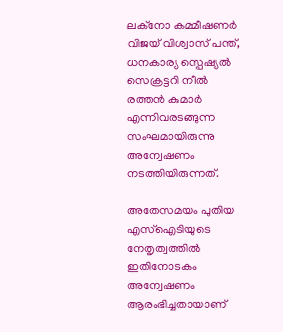ലക്നോ കമ്മീഷണർ വിജയ് വിശ്വാസ് പന്ത്, ധനകാര്യ സ്പെഷ്യൽ സെക്രട്ടറി നീൽ രത്തൻ കുമാർ എന്നിവരടങ്ങുന്ന സംഘമായിരുന്നു അന്വേഷണം നടത്തിയിരുന്നത്.

അതേസമയം പുതിയ എസ്ഐടിയുടെ നേതൃത്വത്തിൽ ഇതിനോടകം അന്വേഷണം ആരംഭിച്ചതായാണ്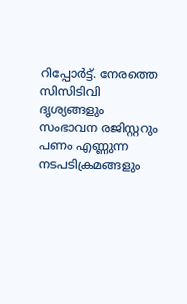റിപ്പോർട്ട്. നേരത്തെ സിസിടിവി ദൃശ്യങ്ങളും സംഭാവന രജിസ്റ്ററും പണം എണ്ണുന്ന നടപടിക്രമങ്ങളും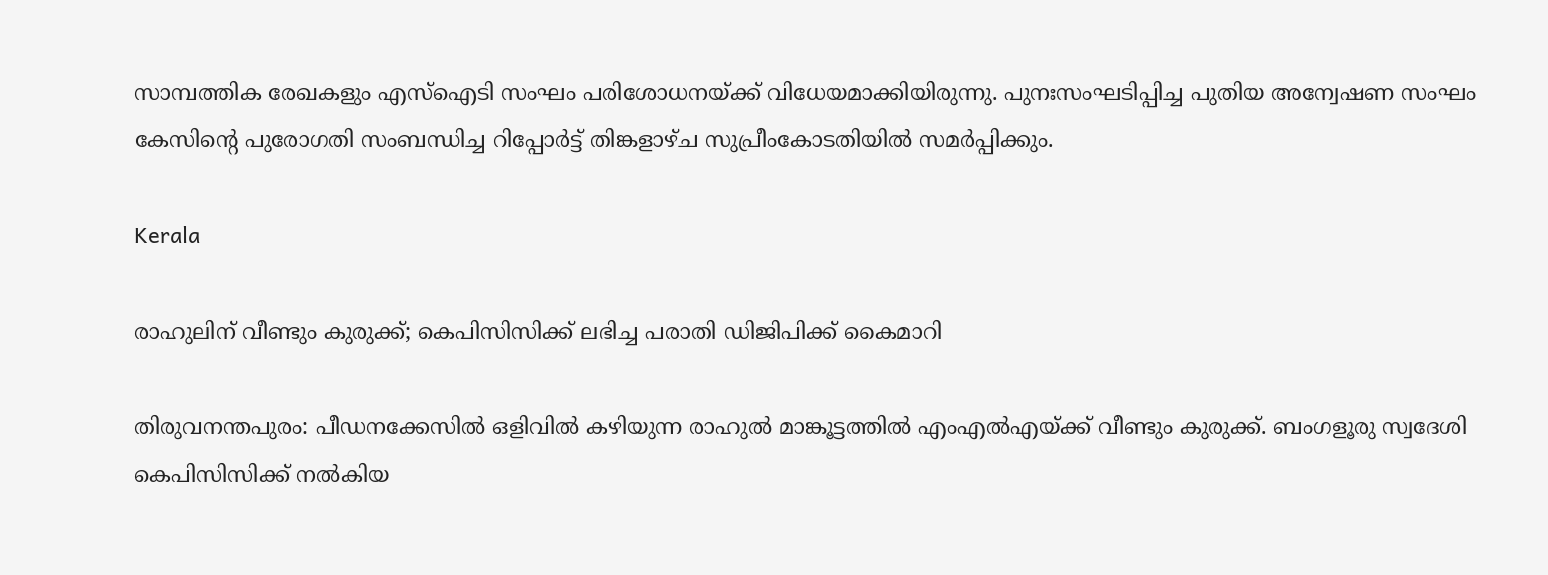സാമ്പത്തിക രേഖകളും എസ്ഐടി സംഘം പരിശോധനയ്ക്ക് വിധേയമാക്കിയിരുന്നു. പുനഃസംഘടിപ്പിച്ച പുതിയ അന്വേഷണ സംഘം കേസിന്‍റെ പുരോഗതി സംബന്ധിച്ച റിപ്പോർട്ട് തിങ്കളാഴ്ച സുപ്രീംകോടതിയിൽ സമർപ്പിക്കും.

Kerala

രാഹുലിന് വീണ്ടും കുരുക്ക്; കെപിസിസിക്ക് ലഭിച്ച പരാതി ഡിജിപിക്ക് കൈമാറി

തിരുവനന്തപുരം: പീഡനക്കേസിൽ ഒളിവിൽ കഴിയുന്ന രാഹുൽ മാങ്കൂ‌ട്ടത്തിൽ എംഎൽഎയ്ക്ക് വീണ്ടും കുരുക്ക്. ബംഗളൂരു സ്വദേശി കെപിസിസിക്ക് നൽകിയ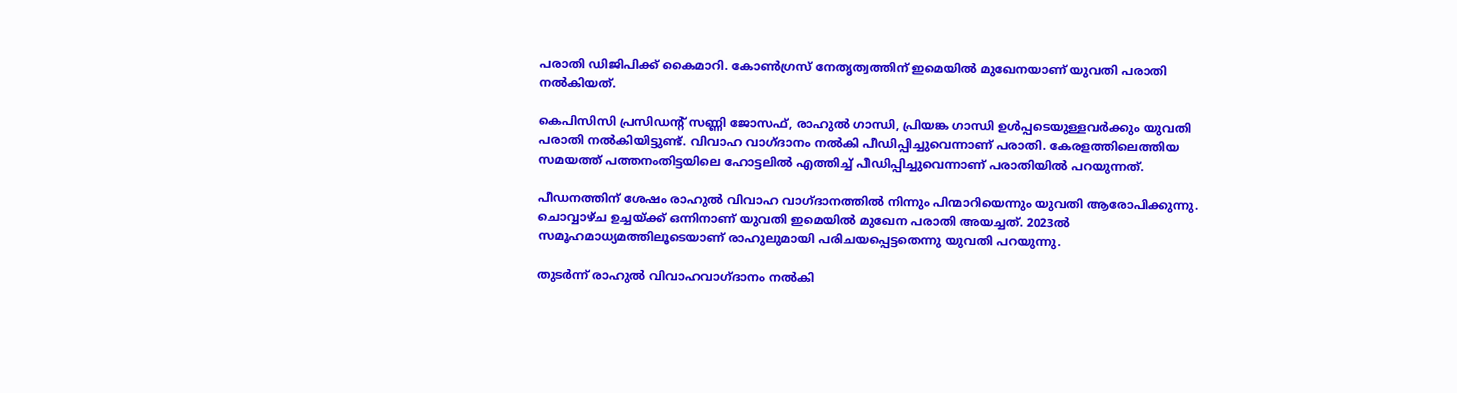പരാതി ഡിജിപിക്ക് കൈമാറി. കോൺഗ്രസ് നേതൃത്വത്തിന് ഇമെയിൽ മുഖേനയാണ് യുവതി പരാതി നൽകിയത്.

കെപിസിസി പ്രസിഡന്‍റ് സണ്ണി ജോസഫ്, രാഹുൽ ഗാന്ധി, പ്രിയങ്ക ഗാന്ധി ഉൾപ്പടെയുള്ളവർക്കും യുവതി പരാതി നൽകിയിട്ടുണ്ട്. വിവാഹ വാഗ്‌ദാനം നൽകി പീഡിപ്പിച്ചുവെന്നാണ് പരാതി. കേരളത്തിലെത്തിയ സമയത്ത് പത്തനംതിട്ടയിലെ ഹോട്ടലിൽ എത്തിച്ച് പീഡിപ്പിച്ചുവെന്നാണ് പരാതിയിൽ പറയുന്നത്.

പീഡനത്തിന് ശേഷം രാഹുൽ വിവാഹ വാഗ്‌ദാനത്തിൽ നിന്നും പിന്മാറിയെന്നും യുവതി ആരോപിക്കുന്നു. ചൊവ്വാഴ്ച ഉച്ചയ്ക്ക് ഒന്നിനാണ് യുവതി ഇമെയിൽ മുഖേന പരാതി അയച്ചത്. 2023ൽ സമൂഹമാധ്യമത്തിലൂടെയാണ് രാഹുലുമായി പരിചയപ്പെട്ടതെന്നു യുവതി പറയുന്നു.

തുടർന്ന് രാഹുൽ വിവാഹവാഗ്ദാനം നൽകി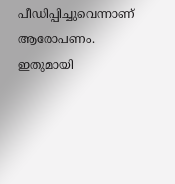പീഡിപ്പിച്ചുവെന്നാണ് ആരോപണം. ഇതുമായി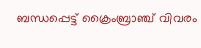ബന്ധപ്പെട്ട് ക്രൈംബ്രാഞ്ച് വിവരം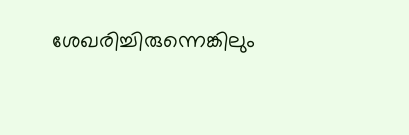ശേഖരിച്ചിരുന്നെങ്കിലും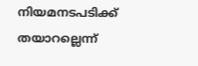നിയമനടപടിക്ക് തയാറല്ലെന്ന്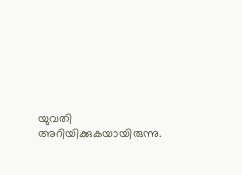യുവതി അറിയിക്കുകയായിരുന്നു.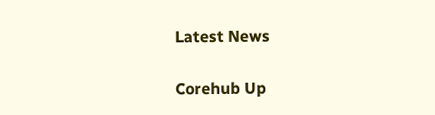Latest News

Corehub Up